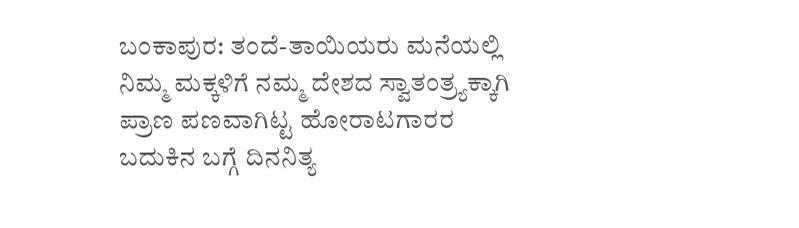ಬಂಕಾಪುರ: ತಂದೆ-ತಾಯಿಯರು ಮನೆಯಲ್ಲಿ ನಿಮ್ಮ ಮಕ್ಕಳಿಗೆ ನಮ್ಮ ದೇಶದ ಸ್ವಾತಂತ್ರ್ಯಕ್ಕಾಗಿ ಪ್ರಾಣ ಪಣವಾಗಿಟ್ಟ ಹೋರಾಟಗಾರರ ಬದುಕಿನ ಬಗ್ಗೆ ದಿನನಿತ್ಯ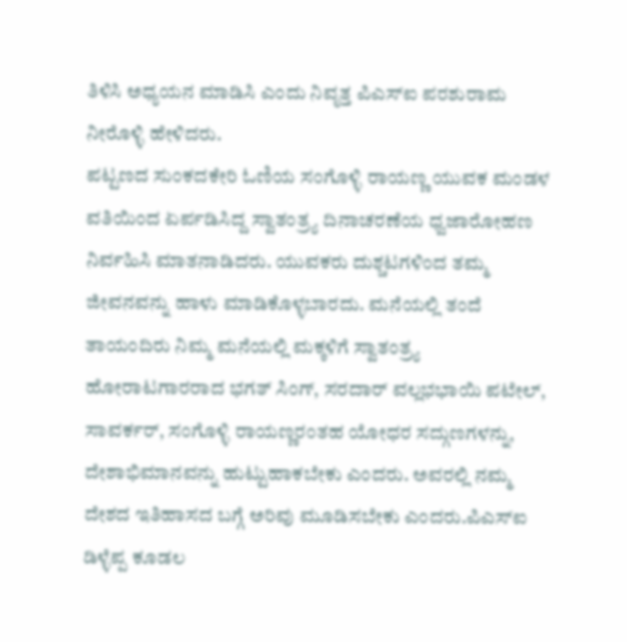ತಿಳಿಸಿ ಅಧ್ಯಯನ ಮಾಡಿಸಿ ಎಂದು ನಿವೃತ್ತ ಪಿಎಸ್ಐ ಪರಶುರಾಮ ನೀರೊಳ್ಳಿ ಹೇಳಿದರು.
ಪಟ್ಟಣದ ಸುಂಕದಕೇರಿ ಓಣಿಯ ಸಂಗೊಳ್ಳಿ ರಾಯಣ್ಣ ಯುವಕ ಮಂಡಳ ವತಿಯಿಂದ ಏರ್ಪಡಿಸಿದ್ದ ಸ್ವಾತಂತ್ರ್ಯ ದಿನಾಚರಣೆಯ ಧ್ವಜಾರೋಹಣ ನಿರ್ವಹಿಸಿ ಮಾತನಾಡಿದರು. ಯುವಕರು ದುಶ್ಚಟಗಳಿಂದ ತಮ್ಮ ಜೀವನವನ್ನು ಹಾಳು ಮಾಡಿಕೊಳ್ಳಬಾರದು. ಮನೆಯಲ್ಲಿ ತಂದೆ ತಾಯಂದಿರು ನಿಮ್ಮ ಮನೆಯಲ್ಲಿ ಮಕ್ಕಳಿಗೆ ಸ್ವಾತಂತ್ರ್ಯ ಹೋರಾಟಗಾರರಾದ ಭಗತ್ ಸಿಂಗ್, ಸರದಾರ್ ವಲ್ಲಭಭಾಯಿ ಪಟೇಲ್, ಸಾವರ್ಕರ್, ಸಂಗೊಳ್ಳಿ ರಾಯಣ್ಣರಂತಹ ಯೋಧರ ಸದ್ಗುಣಗಳನ್ನು, ದೇಶಾಭಿಮಾನವನ್ನು ಹುಟ್ಟುಹಾಕಬೇಕು ಎಂದರು. ಅವರಲ್ಲಿ ನಮ್ಮ ದೇಶದ ಇತಿಹಾಸದ ಬಗ್ಗೆ ಅರಿವು ಮೂಡಿಸಬೇಕು ಎಂದರು.ಪಿಎಸ್ಐ ಡಿಳ್ಳೆಪ್ಪ ಕೂಡಲ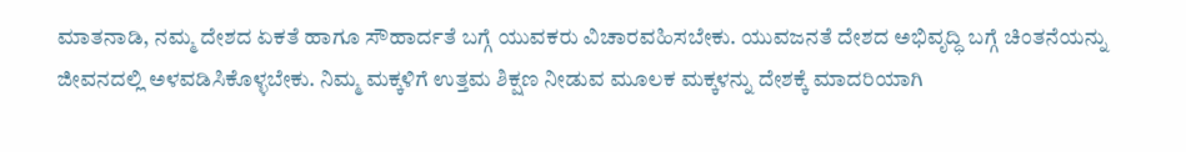ಮಾತನಾಡಿ, ನಮ್ಮ ದೇಶದ ಏಕತೆ ಹಾಗೂ ಸೌಹಾರ್ದತೆ ಬಗ್ಗೆ ಯುವಕರು ವಿಚಾರವಹಿಸಬೇಕು. ಯುವಜನತೆ ದೇಶದ ಅಭಿವೃದ್ಧಿ ಬಗ್ಗೆ ಚಿಂತನೆಯನ್ನು ಜೀವನದಲ್ಲಿ ಅಳವಡಿಸಿಕೊಳ್ಳಬೇಕು. ನಿಮ್ಮ ಮಕ್ಕಳಿಗೆ ಉತ್ತಮ ಶಿಕ್ಷಣ ನೀಡುವ ಮೂಲಕ ಮಕ್ಕಳನ್ನು ದೇಶಕ್ಕೆ ಮಾದರಿಯಾಗಿ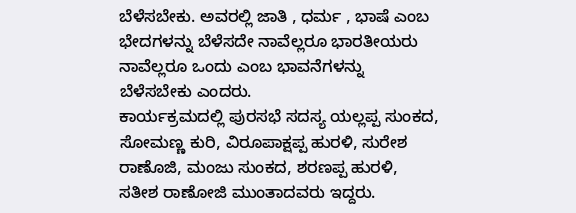ಬೆಳೆಸಬೇಕು. ಅವರಲ್ಲಿ ಜಾತಿ , ಧರ್ಮ , ಭಾಷೆ ಎಂಬ ಭೇದಗಳನ್ನು ಬೆಳೆಸದೇ ನಾವೆಲ್ಲರೂ ಭಾರತೀಯರು ನಾವೆಲ್ಲರೂ ಒಂದು ಎಂಬ ಭಾವನೆಗಳನ್ನು ಬೆಳೆಸಬೇಕು ಎಂದರು.
ಕಾರ್ಯಕ್ರಮದಲ್ಲಿ ಪುರಸಭೆ ಸದಸ್ಯ ಯಲ್ಲಪ್ಪ ಸುಂಕದ, ಸೋಮಣ್ಣ ಕುರಿ, ವಿರೂಪಾಕ್ಷಪ್ಪ ಹುರಳಿ, ಸುರೇಶ ರಾಣೊಜಿ, ಮಂಜು ಸುಂಕದ, ಶರಣಪ್ಪ ಹುರಳಿ, ಸತೀಶ ರಾಣೋಜಿ ಮುಂತಾದವರು ಇದ್ದರು.